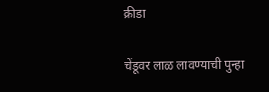क्रीडा

चेंडूवर लाळ लावण्याची पुन्हा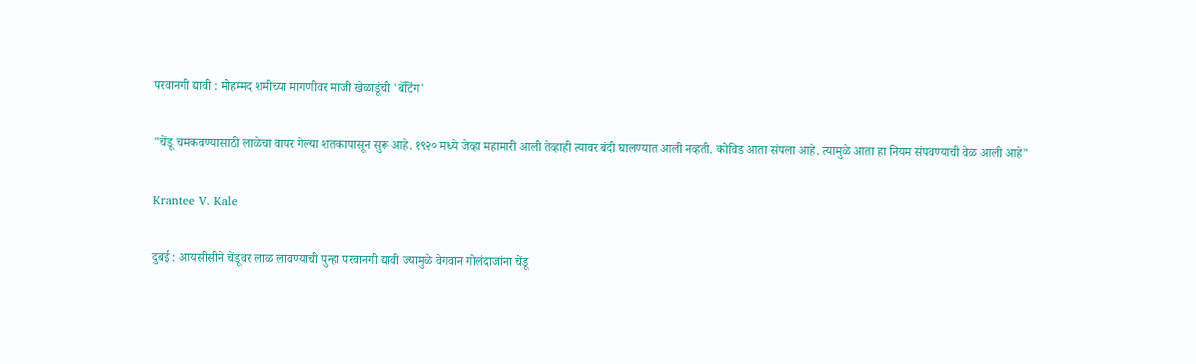परवानगी द्यावी : मोहम्मद शमीच्या मागणीवर माजी खेळाडूंची 'बॅटिंग'

"चेंडू चमकवण्यासाठी लाळेचा वापर गेल्या शतकापासून सुरू आहे. १९२० मध्ये जेव्हा महामारी आली तेव्हाही त्यावर बंदी घालण्यात आली नव्हती. कोविड आता संपला आहे. त्यामुळे आता हा नियम संपवण्याची वेळ आली आहे"

Krantee V. Kale

दुबई : आयसीसीने चेंडूवर लाळ लावण्याची पुन्हा परवानगी द्यावी ज्यामुळे वेगवान गोलंदाजांना चेंडू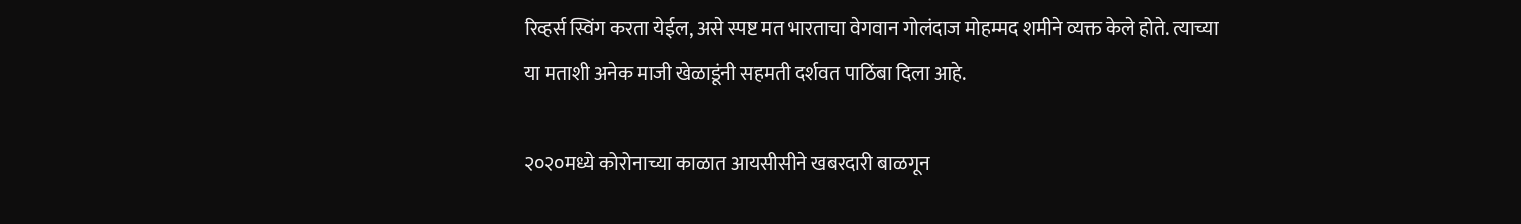रिव्हर्स स्विंग करता येईल, असे स्पष्ट मत भारताचा वेगवान गोलंदाज मोहम्मद शमीने व्यक्त केले होते. त्याच्या या मताशी अनेक माजी खेळाडूंनी सहमती दर्शवत पाठिंबा दिला आहे.

२०२०मध्ये कोरोनाच्या काळात आयसीसीने खबरदारी बाळगून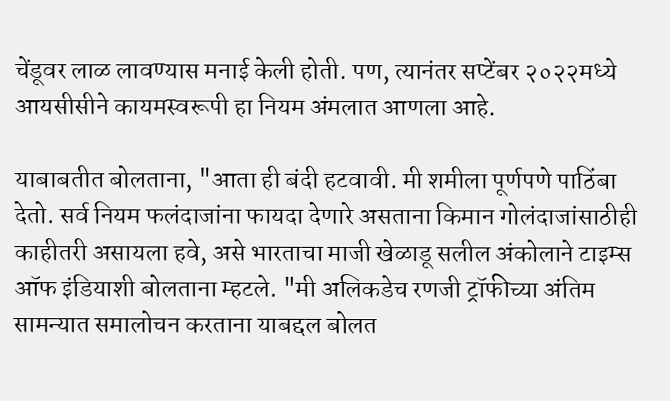चेंडूवर लाळ लावण्यास मनाई केली होती. पण, त्यानंतर सप्टेंबर २०२२मध्ये आयसीसीने कायमस्वरूपी हा नियम अंमलात आणला आहे.

याबाबतीत बोलताना, "आता ही बंदी हटवावी. मी शमीला पूर्णपणे पाठिंबा देतो. सर्व नियम फलंदाजांना फायदा देणारे असताना किमान गोलंदाजांसाठीही काहीतरी असायला हवे, असे भारताचा माजी खेळाडू सलील अंकोलाने टाइम्स ऑफ इंडियाशी बोलताना म्हटले. "मी अलिकडेच रणजी ट्रॉफीच्या अंतिम सामन्यात समालोचन करताना याबद्दल बोलत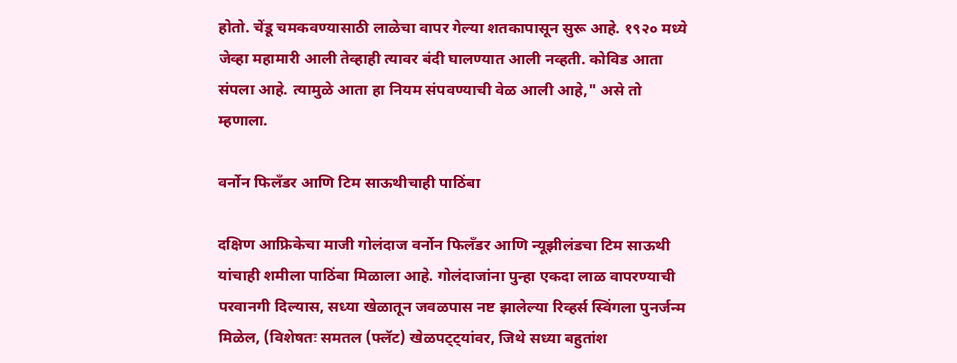होतो. चेंडू चमकवण्यासाठी लाळेचा वापर गेल्या शतकापासून सुरू आहे. १९२० मध्ये जेव्हा महामारी आली तेव्हाही त्यावर बंदी घालण्यात आली नव्हती. कोविड आता संपला आहे. त्यामुळे आता हा नियम संपवण्याची वेळ आली आहे," असे तो म्हणाला.

वर्नोन फिलँडर आणि टिम साऊथीचाही पाठिंबा

दक्षिण आफ्रिकेचा माजी गोलंदाज वर्नोन फिलँडर आणि न्यूझीलंडचा टिम साऊथी यांचाही शमीला पाठिंबा मिळाला आहे. गोलंदाजांना पुन्हा एकदा लाळ वापरण्याची परवानगी दिल्यास, सध्या खेळातून जवळपास नष्ट झालेल्या रिव्हर्स स्विंगला पुनर्जन्म मिळेल, (विशेषतः समतल (फ्लॅट) खेळपट्ट्यांवर, जिथे सध्या बहुतांश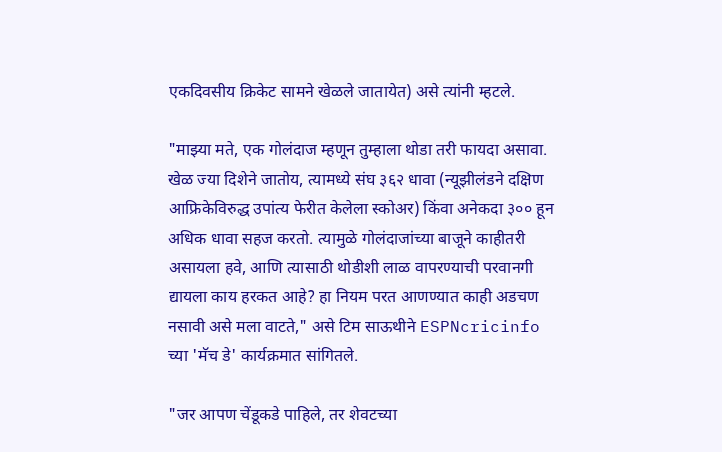एकदिवसीय क्रिकेट सामने खेळले जातायेत) असे त्यांनी म्हटले.

"माझ्या मते, एक गोलंदाज म्हणून तुम्हाला थोडा तरी फायदा असावा. खेळ ज्या दिशेने जातोय, त्यामध्ये संघ ३६२ धावा (न्यूझीलंडने दक्षिण आफ्रिकेविरुद्ध उपांत्य फेरीत केलेला स्कोअर) किंवा अनेकदा ३०० हून अधिक धावा सहज करतो. त्यामुळे गोलंदाजांच्या बाजूने काहीतरी असायला हवे, आणि त्यासाठी थोडीशी लाळ वापरण्याची परवानगी द्यायला काय हरकत आहे? हा नियम परत आणण्यात काही अडचण नसावी असे मला वाटते," असे टिम साऊथीने ESPNcricinfo च्या 'मॅच डे' कार्यक्रमात सांगितले.

"जर आपण चेंडूकडे पाहिले, तर शेवटच्या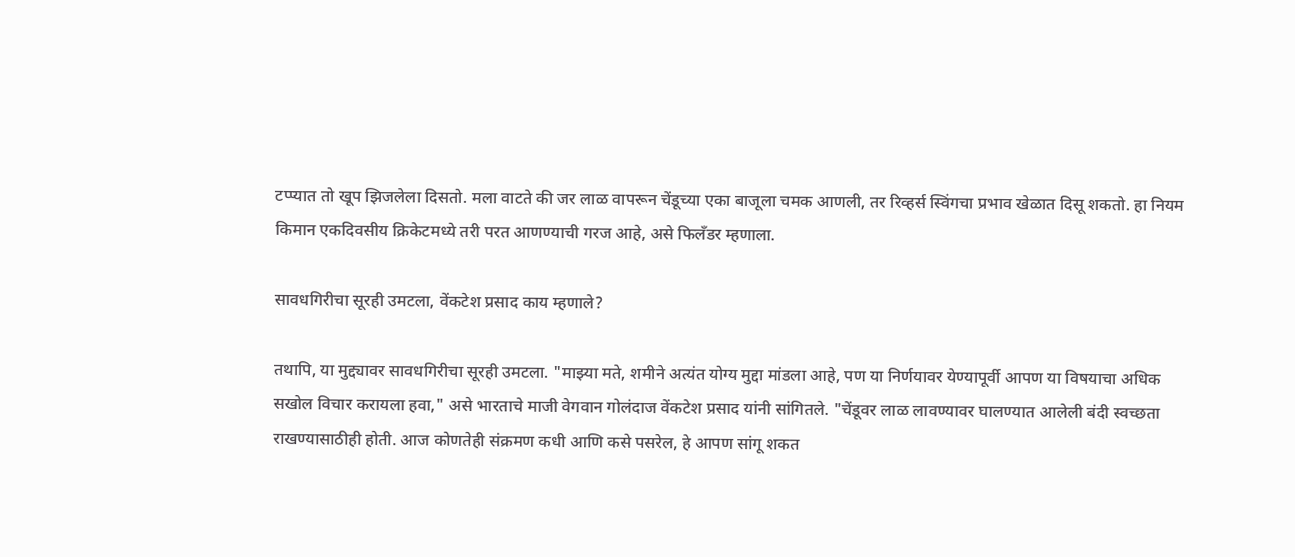टप्प्यात तो खूप झिजलेला दिसतो. मला वाटते की जर लाळ वापरून चेंडूच्या एका बाजूला चमक आणली, तर रिव्हर्स स्विंगचा प्रभाव खेळात दिसू शकतो. हा नियम किमान एकदिवसीय क्रिकेटमध्ये तरी परत आणण्याची गरज आहे, असे फिलँडर म्हणाला.

सावधगिरीचा सूरही उमटला, वेंकटेश प्रसाद काय म्हणाले?

तथापि, या मुद्द्यावर सावधगिरीचा सूरही उमटला. "माझ्या मते, शमीने अत्यंत योग्य मुद्दा मांडला आहे, पण या निर्णयावर येण्यापूर्वी आपण या विषयाचा अधिक सखोल विचार करायला हवा," असे भारताचे माजी वेगवान गोलंदाज वेंकटेश प्रसाद यांनी सांगितले. "चेंडूवर लाळ लावण्यावर घालण्यात आलेली बंदी स्वच्छता राखण्यासाठीही होती. आज कोणतेही संक्रमण कधी आणि कसे पसरेल, हे आपण सांगू शकत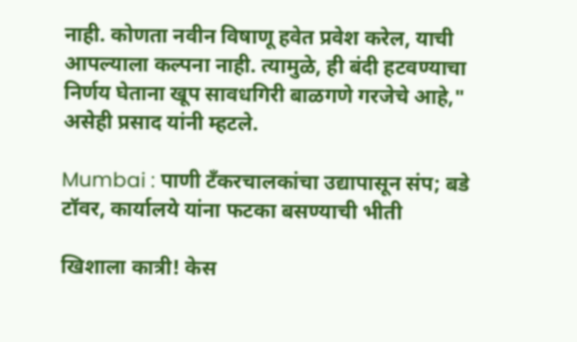नाही. कोणता नवीन विषाणू हवेत प्रवेश करेल, याची आपल्याला कल्पना नाही. त्यामुळे, ही बंदी हटवण्याचा निर्णय घेताना खूप सावधगिरी बाळगणे गरजेचे आहे," असेही प्रसाद यांनी म्हटले.

Mumbai : पाणी टँकरचालकांचा उद्यापासून संप; बडे टॉवर, कार्यालये यांना फटका बसण्याची भीती

खिशाला कात्री! केस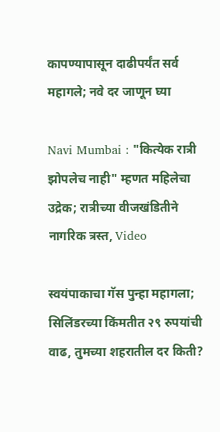कापण्यापासून दाढीपर्यंत सर्व महागले; नवे दर जाणून घ्या

Navi Mumbai : "कित्येक रात्री झोपलेच नाही" म्हणत महिलेचा उद्रेक; रात्रीच्या वीजखंडितीने नागरिक त्रस्त, Video

स्वयंपाकाचा गॅस पुन्हा महागला; सिलिंडरच्या किंमतीत २९ रुपयांची वाढ, तुमच्या शहरातील दर किती?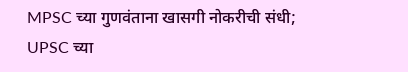MPSC च्या गुणवंताना खासगी नोकरीची संधी; UPSC च्या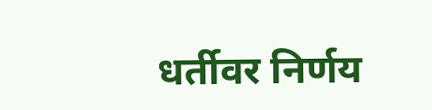धर्तीवर निर्णय